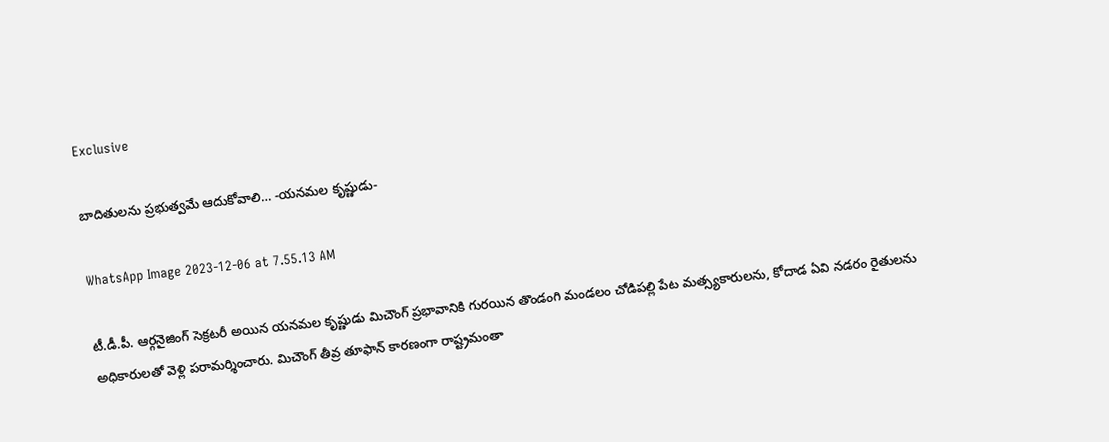Exclusive

బాదితులను ప్రభుత్వమే ఆదుకోవాలి… -యనమల కృష్ణుడు-

WhatsApp Image 2023-12-06 at 7.55.13 AM

టీ.డీ.పీ. ఆర్గనైజింగ్ సెక్రటరీ అయిన యనమల కృష్ణుడు మిచౌంగ్ ప్రభావానికి గురయిన తొండంగి మండలం చోడిపల్లి పేట మత్స్యకారులను, కోదాడ ఏవి నడరం రైతులను అధికారులతో వెళ్లి పరామర్శించారు. మిచౌంగ్ తీవ్ర తూఫాన్ కారణంగా రాష్ట్రమంతా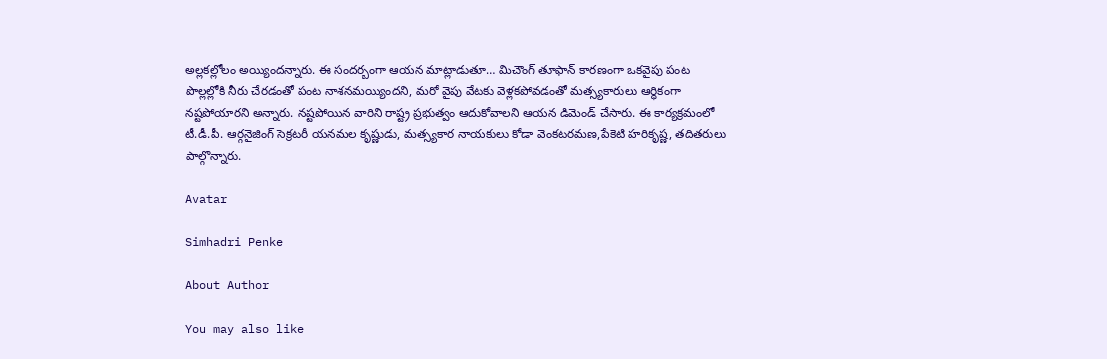అల్లకల్లోలం అయ్యిందన్నారు. ఈ సందర్బంగా ఆయన మాట్లాడుతూ… మిచౌంగ్ తూఫాన్ కారణంగా ఒకవైపు పంట పొల్లల్లోకి నీరు చేరడంతో పంట నాశనమయ్యిందని, మరో వైపు వేటకు వెళ్లకపోవడంతో మత్స్యకారులు ఆర్ధికంగా నష్టపోయారని అన్నారు. నష్టపోయిన వారిని రాష్ట్ర ప్రభుత్వం ఆదుకోవాలని ఆయన డిమెండ్ చేసారు. ఈ కార్యక్రమంలో టీ.డీ.పీ. ఆర్గనైజింగ్ సెక్రటరీ యనమల కృష్ణుడు, మత్స్యకార నాయకులు కోడా వెంకటరమణ,పేకెటి హరికృష్ణ, తదితరులు పాల్గొన్నారు.

Avatar

Simhadri Penke

About Author

You may also like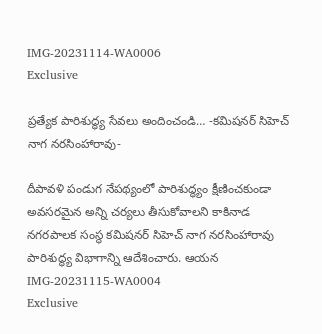IMG-20231114-WA0006
Exclusive

ప్రత్యేక పారిశుద్ధ్య సేవలు అందించండి… -కమిషనర్ సిహెచ్ నాగ నరసింహారావు-

దీపావళి పండుగ నేపథ్యంలో పారిశుద్ధ్యం క్షీణించకుండా అవసరమైన అన్ని చర్యలు తీసుకోవాలని కాకినాడ నగరపాలక సంస్థ కమిషనర్ సిహెచ్ నాగ నరసింహారావు పారిశుద్ధ్య విభాగాన్ని ఆదేశించారు. ఆయన
IMG-20231115-WA0004
Exclusive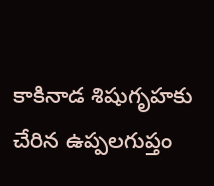కాకినాడ శిషుగృహకు చేరిన ఉప్పలగుప్తం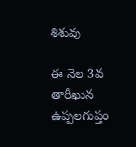శిశువు

ఈ నెల 3వ తారీఖున ఉప్పలగుప్తం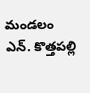మండలం ఎన్. కొత్తపల్లి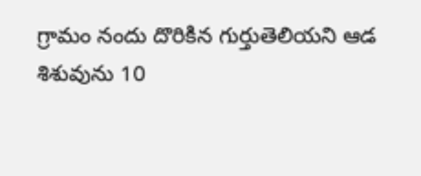గ్రామం నందు దొరికిన గుర్తుతెలియని ఆడ శిశువును 10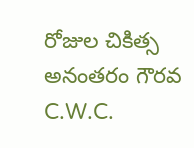రోజుల చికిత్స అనంతరం గౌరవ C.W.C.